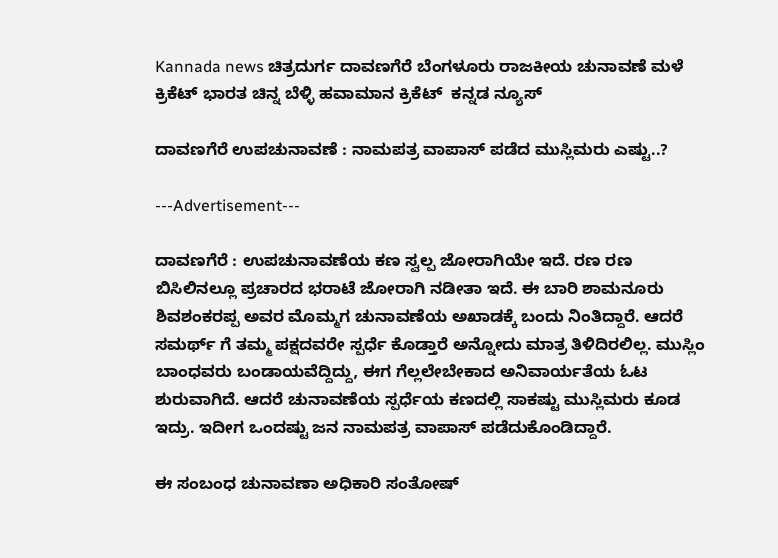Kannada news ಚಿತ್ರದುರ್ಗ ದಾವಣಗೆರೆ ಬೆಂಗಳೂರು ರಾಜಕೀಯ ಚುನಾವಣೆ ಮಳೆ ಕ್ರಿಕೆಟ್ ಭಾರತ ಚಿನ್ನ ಬೆಳ್ಳಿ ಹವಾಮಾನ ಕ್ರಿಕೆಟ್  ಕನ್ನಡ ನ್ಯೂಸ್

ದಾವಣಗೆರೆ ಉಪಚುನಾವಣೆ : ನಾಮಪತ್ರ ವಾಪಾಸ್ ಪಡೆದ ಮುಸ್ಲಿಮರು ಎಷ್ಟು..?

---Advertisement---

ದಾವಣಗೆರೆ : ಉಪಚುನಾವಣೆಯ ಕಣ ಸ್ವಲ್ಪ ಜೋರಾಗಿಯೇ ಇದೆ. ರಣ ರಣ ಬಿಸಿಲಿನಲ್ಲೂ ಪ್ರಚಾರದ ಭರಾಟೆ ಜೋರಾಗಿ ನಡೀತಾ ಇದೆ. ಈ ಬಾರಿ ಶಾಮನೂರು ಶಿವಶಂಕರಪ್ಪ ಅವರ ಮೊಮ್ಮಗ ಚುನಾವಣೆಯ ಅಖಾಡಕ್ಕೆ ಬಂದು ನಿಂತಿದ್ದಾರೆ. ಆದರೆ ಸಮರ್ಥ್ ಗೆ ತಮ್ಮ ಪಕ್ಷದವರೇ ಸ್ಪರ್ಧೆ‌ ಕೊಡ್ತಾರೆ ಅನ್ನೋದು ಮಾತ್ರ ತಿಳಿದಿರಲಿಲ್ಲ. ಮುಸ್ಲಿಂ ಬಾಂಧವರು ಬಂಡಾಯವೆದ್ದಿದ್ದು, ಈಗ ಗೆಲ್ಲಲೇಬೇಕಾದ ಅನಿವಾರ್ಯತೆಯ ಓಟ ಶುರುವಾಗಿದೆ. ಆದರೆ ಚುನಾವಣೆಯ ಸ್ಪರ್ಧೆಯ ಕಣದಲ್ಲಿ ಸಾಕಷ್ಟು ಮುಸ್ಲಿಮರು ಕೂಡ ಇದ್ರು. ಇದೀಗ ಒಂದಷ್ಟು ಜನ ನಾಮಪತ್ರ ವಾಪಾಸ್ ಪಡೆದುಕೊಂಡಿದ್ದಾರೆ.

ಈ ಸಂಬಂಧ ಚುನಾವಣಾ ಅಧಿಕಾರಿ ಸಂತೋಷ್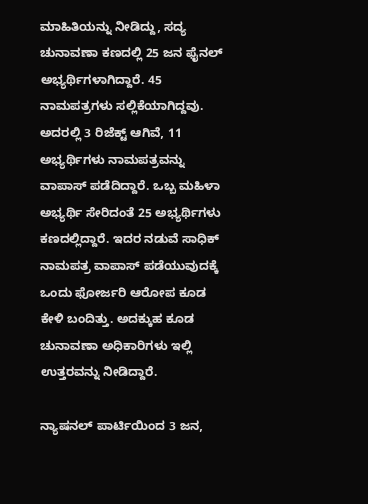ಮಾಹಿತಿಯನ್ನು ನೀಡಿದ್ದು, ಸದ್ಯ ಚುನಾವಣಾ ಕಣದಲ್ಲಿ 25 ಜನ ಫೈನಲ್ ಅಭ್ಯರ್ಥಿಗಳಾಗಿದ್ದಾರೆ. 45 ನಾಮಪತ್ರಗಳು ಸಲ್ಲಿಕೆಯಾಗಿದ್ದವು. ಅದರಲ್ಲಿ 3 ರಿಜೆಕ್ಟ್ ಆಗಿವೆ, 11 ಅಭ್ಯರ್ಥಿಗಳು ನಾಮಪತ್ರವನ್ನು ವಾಪಾಸ್ ಪಡೆದಿದ್ದಾರೆ. ಒಬ್ಬ ಮಹಿಳಾ ಅಭ್ಯರ್ಥಿ ಸೇರಿದಂತೆ 25 ಅಭ್ಯರ್ಥಿಗಳು ಕಣದಲ್ಲಿದ್ದಾರೆ. ಇದರ ನಡುವೆ ಸಾಧಿಕ್ ನಾಮಪತ್ರ ವಾಪಾಸ್ ಪಡೆಯುವುದಕ್ಕೆ ಒಂದು ಫೋರ್ಜರಿ ಆರೋಪ ಕೂಡ ಕೇಳಿ ಬಂದಿತ್ತು. ಅದಕ್ಕುಹ ಕೂಡ ಚುನಾವಣಾ ಅಧಿಕಾರಿಗಳು ಇಲ್ಲಿ ಉತ್ತರವನ್ನು ನೀಡಿದ್ದಾರೆ.

ನ್ಯಾಷನಲ್ ಪಾರ್ಟಿಯಿಂದ 3 ಜನ,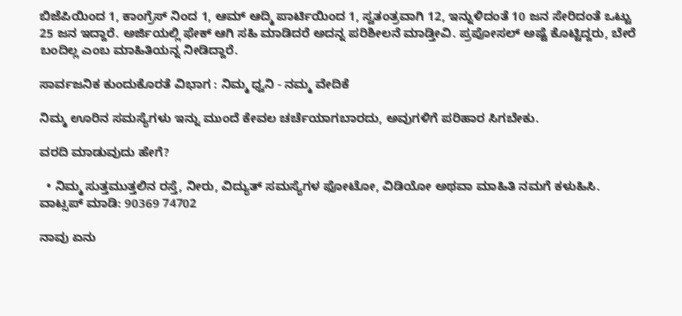ಬಿಜೆಪಿಯಿಂದ 1, ಕಾಂಗ್ರೆಸ್ ನಿಂದ 1, ಆಮ್ ಆದ್ಮಿ ಪಾರ್ಟಿಯಿಂದ 1, ಸ್ವತಂತ್ರವಾಗಿ 12, ಇನ್ನುಳಿದಂತೆ 10 ಜನ ಸೇರಿದಂತೆ ಒಟ್ಟು 25 ಜನ ಇದ್ದಾರೆ. ಅರ್ಜಿಯಲ್ಲಿ ಫೇಕ್ ಆಗಿ ಸಹಿ‌ ಮಾಡಿದರೆ ಅದನ್ನ ಪರಿಶೀಲನೆ ಮಾಡ್ತೀವಿ. ಪ್ರಪೋಸಲ್ ಅಷ್ಟೆ ಕೊಟ್ಟಿದ್ದರು, ಬೇರೆ ಬಂದಿಲ್ಲ ಎಂಬ ಮಾಹಿತಿಯನ್ನ ನೀಡಿದ್ದಾರೆ.

ಸಾರ್ವಜನಿಕ ಕುಂದುಕೊರತೆ ವಿಭಾಗ : ನಿಮ್ಮ ಧ್ವನಿ - ನಮ್ಮ ವೇದಿಕೆ

ನಿಮ್ಮ ಊರಿನ ಸಮಸ್ಯೆಗಳು ಇನ್ನು ಮುಂದೆ ಕೇವಲ ಚರ್ಚೆಯಾಗಬಾರದು, ಅವುಗಳಿಗೆ ಪರಿಹಾರ ಸಿಗಬೇಕು.

ವರದಿ ಮಾಡುವುದು ಹೇಗೆ?

  • ನಿಮ್ಮ ಸುತ್ತಮುತ್ತಲಿನ ರಸ್ತೆ, ನೀರು, ವಿದ್ಯುತ್ ಸಮಸ್ಯೆಗಳ ಫೋಟೋ, ವಿಡಿಯೋ ಅಥವಾ ಮಾಹಿತಿ ನಮಗೆ ಕಳುಹಿಸಿ.
ವಾಟ್ಸಪ್ ಮಾಡಿ: 90369 74702

ನಾವು ಏನು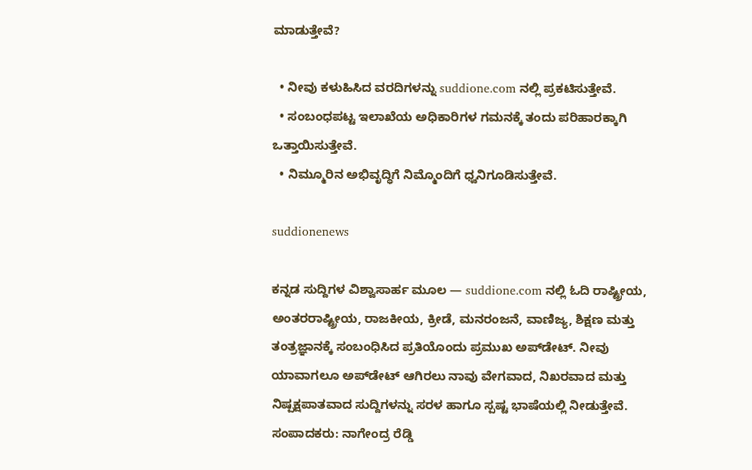ಮಾಡುತ್ತೇವೆ?

  • ನೀವು ಕಳುಹಿಸಿದ ವರದಿಗಳನ್ನು suddione.com ನಲ್ಲಿ ಪ್ರಕಟಿಸುತ್ತೇವೆ.
  • ಸಂಬಂಧಪಟ್ಟ ಇಲಾಖೆಯ ಅಧಿಕಾರಿಗಳ ಗಮನಕ್ಕೆ ತಂದು ಪರಿಹಾರಕ್ಕಾಗಿ ಒತ್ತಾಯಿಸುತ್ತೇವೆ.
  • ನಿಮ್ಮೂರಿನ ಅಭಿವೃದ್ಧಿಗೆ ನಿಮ್ಮೊಂದಿಗೆ ಧ್ವನಿಗೂಡಿಸುತ್ತೇವೆ.

suddionenews

ಕನ್ನಡ ಸುದ್ದಿಗಳ ವಿಶ್ವಾಸಾರ್ಹ ಮೂಲ — suddione.com ನಲ್ಲಿ ಓದಿ ರಾಷ್ಟ್ರೀಯ, ಅಂತರರಾಷ್ಟ್ರೀಯ, ರಾಜಕೀಯ, ಕ್ರೀಡೆ, ಮನರಂಜನೆ, ವಾಣಿಜ್ಯ, ಶಿಕ್ಷಣ ಮತ್ತು ತಂತ್ರಜ್ಞಾನಕ್ಕೆ ಸಂಬಂಧಿಸಿದ ಪ್ರತಿಯೊಂದು ಪ್ರಮುಖ ಅಪ್‌ಡೇಟ್. ನೀವು ಯಾವಾಗಲೂ ಅಪ್‌ಡೇಟ್ ಆಗಿರಲು ನಾವು ವೇಗವಾದ, ನಿಖರವಾದ ಮತ್ತು ನಿಷ್ಪಕ್ಷಪಾತವಾದ ಸುದ್ದಿಗಳನ್ನು ಸರಳ ಹಾಗೂ ಸ್ಪಷ್ಟ ಭಾಷೆಯಲ್ಲಿ ನೀಡುತ್ತೇವೆ. ಸಂಪಾದಕರು: ನಾಗೇಂದ್ರ ರೆಡ್ಡಿ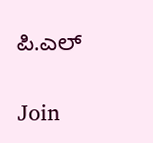ಪಿ.ಎಲ್

Join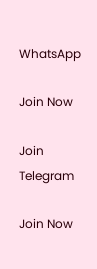WhatsApp

Join Now

Join Telegram

Join Now